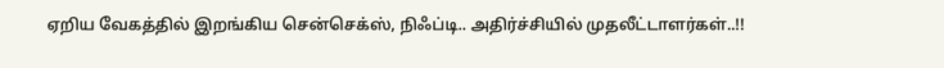ஏறிய வேகத்தில் இறங்கிய சென்செக்ஸ், நிஃப்டி.. அதிர்ச்சியில் முதலீட்டாளர்கள்..!!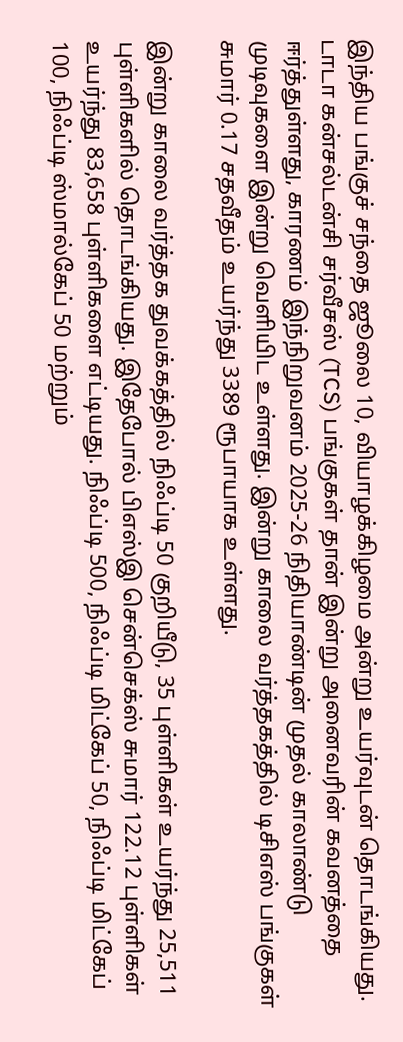இந்திய பங்குச் சந்தை ஜூலை 10, வியாழக்கிழமை அன்று உயர்வுடன் தொடங்கியது. டாடா கன்சல்டன்சி சர்வீசஸ் (TCS) பங்குகள் தான் இன்று அனைவரின் கவனத்தை ஈர்த்துள்ளது, காரணம் இந்நிறுவனம் 2025-26 நிதியாண்டின் முதல் காலாண்டு முடிவுகளை இன்று வெளியிட உள்ளது. இன்று காலை வர்த்தகத்தில் டிசிஎஸ் பங்குகள் சுமார் 0.17 சதவீதம் உயர்ந்து 3389 ரூபாயாக உள்ளது.

இன்று காலை வர்த்தக துவக்கத்தில் நிஃப்டி 50 குறியீடு, 35 புள்ளிகள் உயர்ந்து 25,511 புள்ளிகளில் தொடங்கியது. இதேபோல் பிஎஸ்இ சென்செக்ஸ் சுமார் 122.12 புள்ளிகள் உயர்ந்து 83,658 புள்ளிகளை எட்டியது. நிஃப்டி 500, நிஃப்டி மிட்கேப் 50, நிஃப்டி மிட்கேப் 100, நிஃப்டி ஸ்மால்கேப் 50 மற்றும்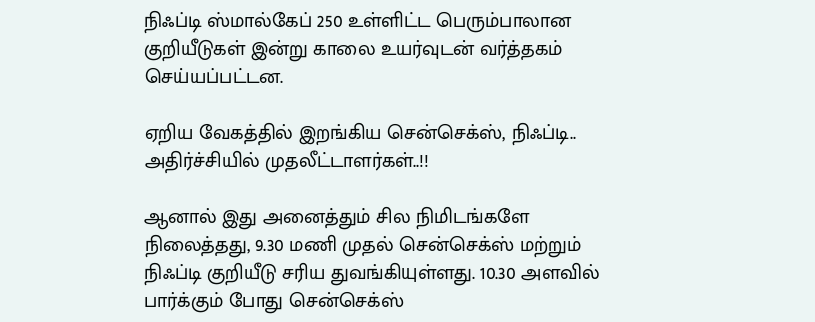நிஃப்டி ஸ்மால்கேப் 250 உள்ளிட்ட பெரும்பாலான குறியீடுகள் இன்று காலை உயர்வுடன் வர்த்தகம் செய்யப்பட்டன.

ஏறிய வேகத்தில் இறங்கிய சென்செக்ஸ், நிஃப்டி.. அதிர்ச்சியில் முதலீட்டாளர்கள்..!!

ஆனால் இது அனைத்தும் சில நிமிடங்களே நிலைத்தது, 9.30 மணி முதல் சென்செக்ஸ் மற்றும் நிஃப்டி குறியீடு சரிய துவங்கியுள்ளது. 10.30 அளவில் பார்க்கும் போது சென்செக்ஸ்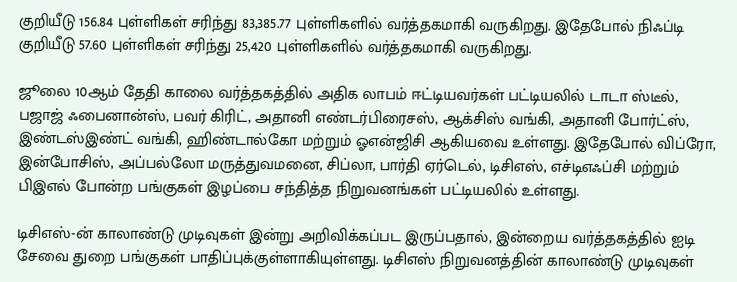குறியீடு 156.84 புள்ளிகள் சரிந்து 83,385.77 புள்ளிகளில் வர்த்தகமாகி வருகிறது. இதேபோல் நிஃப்டி குறியீடு 57.60 புள்ளிகள் சரிந்து 25,420 புள்ளிகளில் வர்த்தகமாகி வருகிறது.

ஜூலை 10ஆம் தேதி காலை வர்த்தகத்தில் அதிக லாபம் ஈட்டியவர்கள் பட்டியலில் டாடா ஸ்டீல், பஜாஜ் ஃபைனான்ஸ், பவர் கிரிட், அதானி எண்டர்பிரைசஸ், ஆக்சிஸ் வங்கி, அதானி போர்ட்ஸ், இண்டஸ்இண்ட் வங்கி, ஹிண்டால்கோ மற்றும் ஓஎன்ஜிசி ஆகியவை உள்ளது. இதேபோல் விப்ரோ, இன்போசிஸ், அப்பல்லோ மருத்துவமனை, சிப்லா, பார்தி ஏர்டெல், டிசிஎஸ், எச்டிஎஃப்சி மற்றும் பிஇஎல் போன்ற பங்குகள் இழப்பை சந்தித்த நிறுவனங்கள் பட்டியலில் உள்ளது.

டிசிஎஸ்-ன் காலாண்டு முடிவுகள் இன்று அறிவிக்கப்பட இருப்பதால், இன்றைய வர்த்தகத்தில் ஐடி சேவை துறை பங்குகள் பாதிப்புக்குள்ளாகியுள்ளது. டிசிஎஸ் நிறுவனத்தின் காலாண்டு முடிவுகள்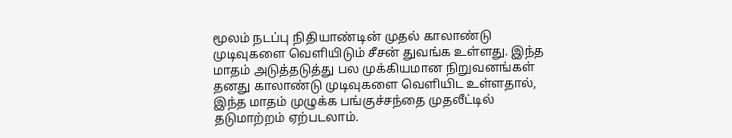மூலம் நடப்பு நிதியாண்டின் முதல் காலாண்டு முடிவுகளை வெளியிடும் சீசன் துவங்க உள்ளது. இந்த மாதம் அடுத்தடுத்து பல முக்கியமான நிறுவனங்கள் தனது காலாண்டு முடிவுகளை வெளியிட உள்ளதால், இந்த மாதம் முழுக்க பங்குச்சந்தை முதலீட்டில் தடுமாற்றம் ஏற்படலாம்.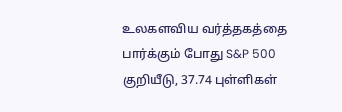உலகளவிய வர்த்தகத்தை பார்க்கும் போது S&P 500 குறியீடு, 37.74 புள்ளிகள்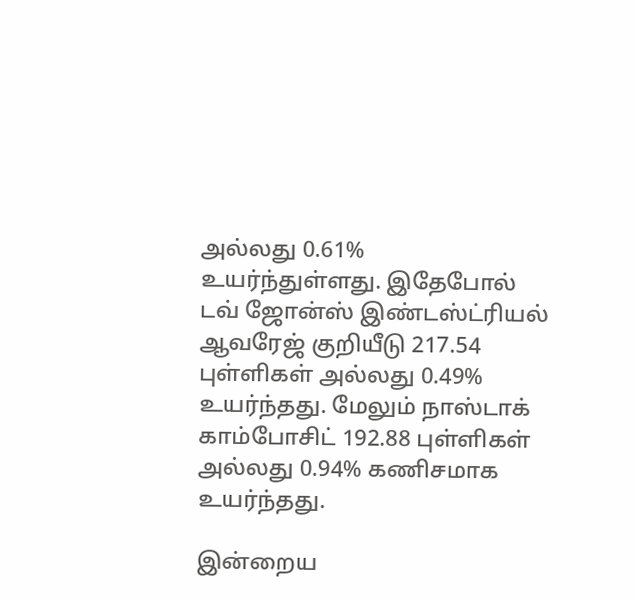அல்லது 0.61% உயர்ந்துள்ளது. இதேபோல் டவ் ஜோன்ஸ் இண்டஸ்ட்ரியல் ஆவரேஜ் குறியீடு 217.54 புள்ளிகள் அல்லது 0.49% உயர்ந்தது. மேலும் நாஸ்டாக் காம்போசிட் 192.88 புள்ளிகள் அல்லது 0.94% கணிசமாக உயர்ந்தது.

இன்றைய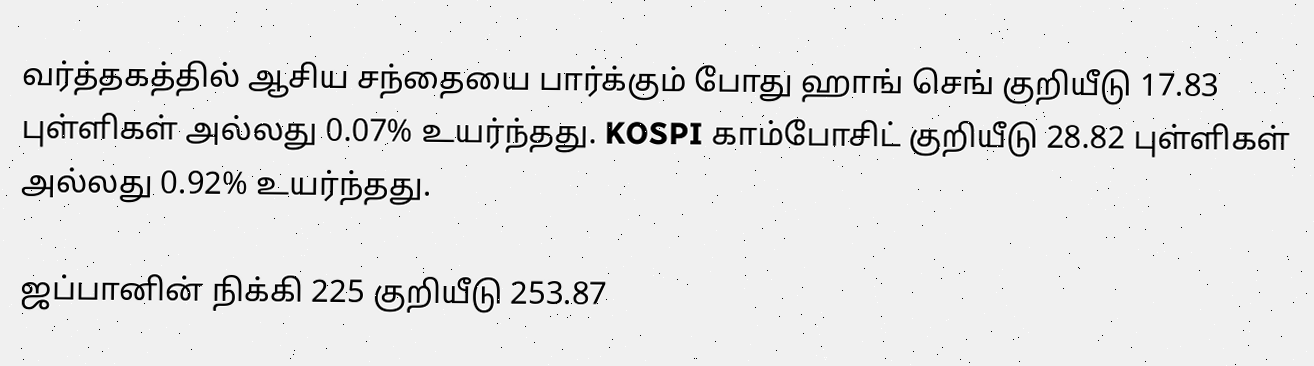வர்த்தகத்தில் ஆசிய சந்தையை பார்க்கும் போது ஹாங் செங் குறியீடு 17.83 புள்ளிகள் அல்லது 0.07% உயர்ந்தது. KOSPI காம்போசிட் குறியீடு 28.82 புள்ளிகள் அல்லது 0.92% உயர்ந்தது.

ஜப்பானின் நிக்கி 225 குறியீடு 253.87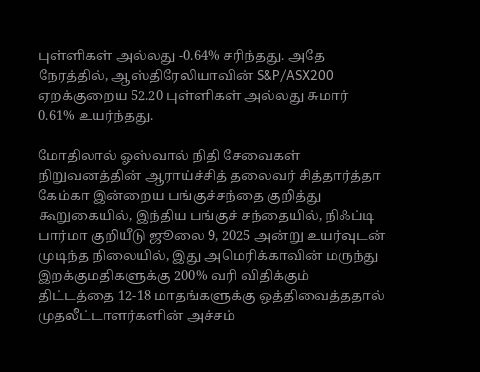புள்ளிகள் அல்லது -0.64% சரிந்தது. அதே நேரத்தில், ஆஸ்திரேலியாவின் S&P/ASX200 ஏறக்குறைய 52.20 புள்ளிகள் அல்லது சுமார் 0.61% உயர்ந்தது.

மோதிலால் ஓஸ்வால் நிதி சேவைகள் நிறுவனத்தின் ஆராய்ச்சித் தலைவர் சித்தார்த்தா கேம்கா இன்றைய பங்குச்சந்தை குறித்து கூறுகையில், இந்திய பங்குச் சந்தையில், நிஃப்டி பார்மா குறியீடு ஜூலை 9, 2025 அன்று உயர்வுடன் முடிந்த நிலையில், இது அமெரிக்காவின் மருந்து இறக்குமதிகளுக்கு 200% வரி விதிக்கும் திட்டத்தை 12-18 மாதங்களுக்கு ஒத்திவைத்ததால் முதலீட்டாளர்களின் அச்சம்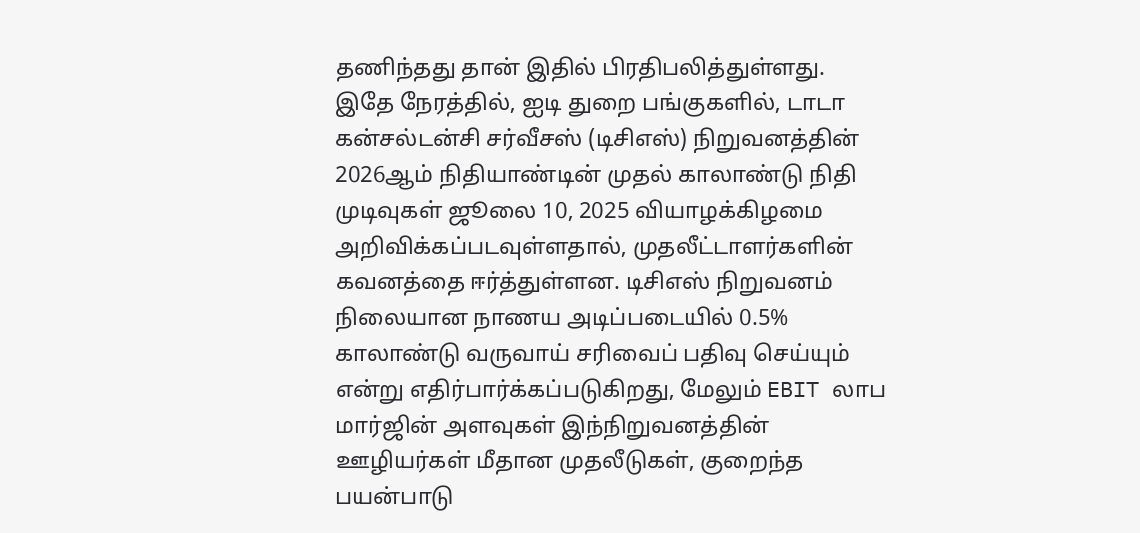தணிந்தது தான் இதில் பிரதிபலித்துள்ளது. இதே நேரத்தில், ஐடி துறை பங்குகளில், டாடா கன்சல்டன்சி சர்வீசஸ் (டிசிஎஸ்) நிறுவனத்தின் 2026ஆம் நிதியாண்டின் முதல் காலாண்டு நிதி முடிவுகள் ஜூலை 10, 2025 வியாழக்கிழமை அறிவிக்கப்படவுள்ளதால், முதலீட்டாளர்களின் கவனத்தை ஈர்த்துள்ளன. டிசிஎஸ் நிறுவனம் நிலையான நாணய அடிப்படையில் 0.5% காலாண்டு வருவாய் சரிவைப் பதிவு செய்யும் என்று எதிர்பார்க்கப்படுகிறது, மேலும் EBIT லாப மார்ஜின் அளவுகள் இந்நிறுவனத்தின் ஊழியர்கள் மீதான முதலீடுகள், குறைந்த பயன்பாடு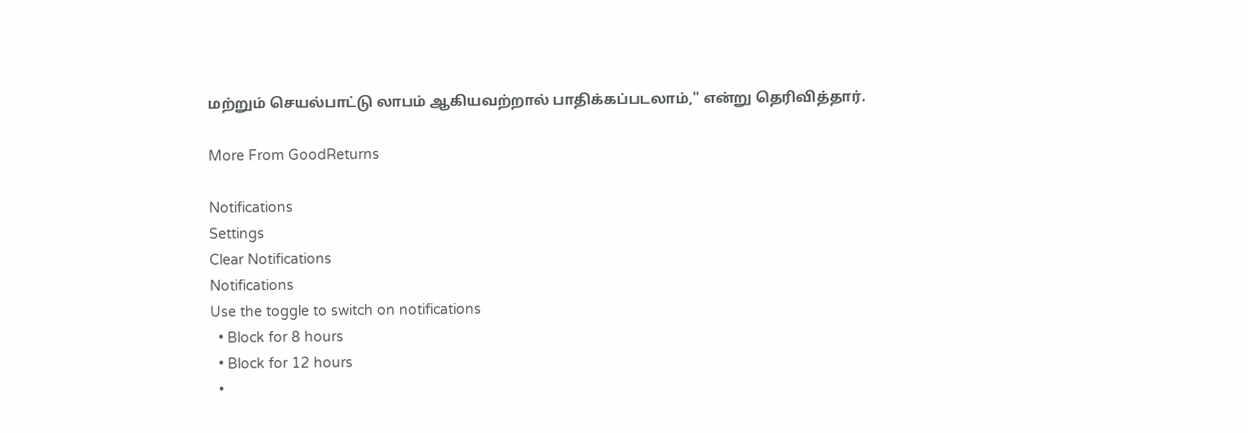மற்றும் செயல்பாட்டு லாபம் ஆகியவற்றால் பாதிக்கப்படலாம்," என்று தெரிவித்தார்.

More From GoodReturns

Notifications
Settings
Clear Notifications
Notifications
Use the toggle to switch on notifications
  • Block for 8 hours
  • Block for 12 hours
  •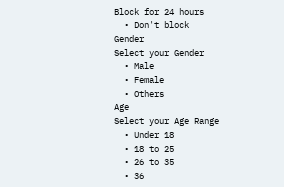Block for 24 hours
  • Don't block
Gender
Select your Gender
  • Male
  • Female
  • Others
Age
Select your Age Range
  • Under 18
  • 18 to 25
  • 26 to 35
  • 36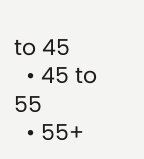to 45
  • 45 to 55
  • 55+